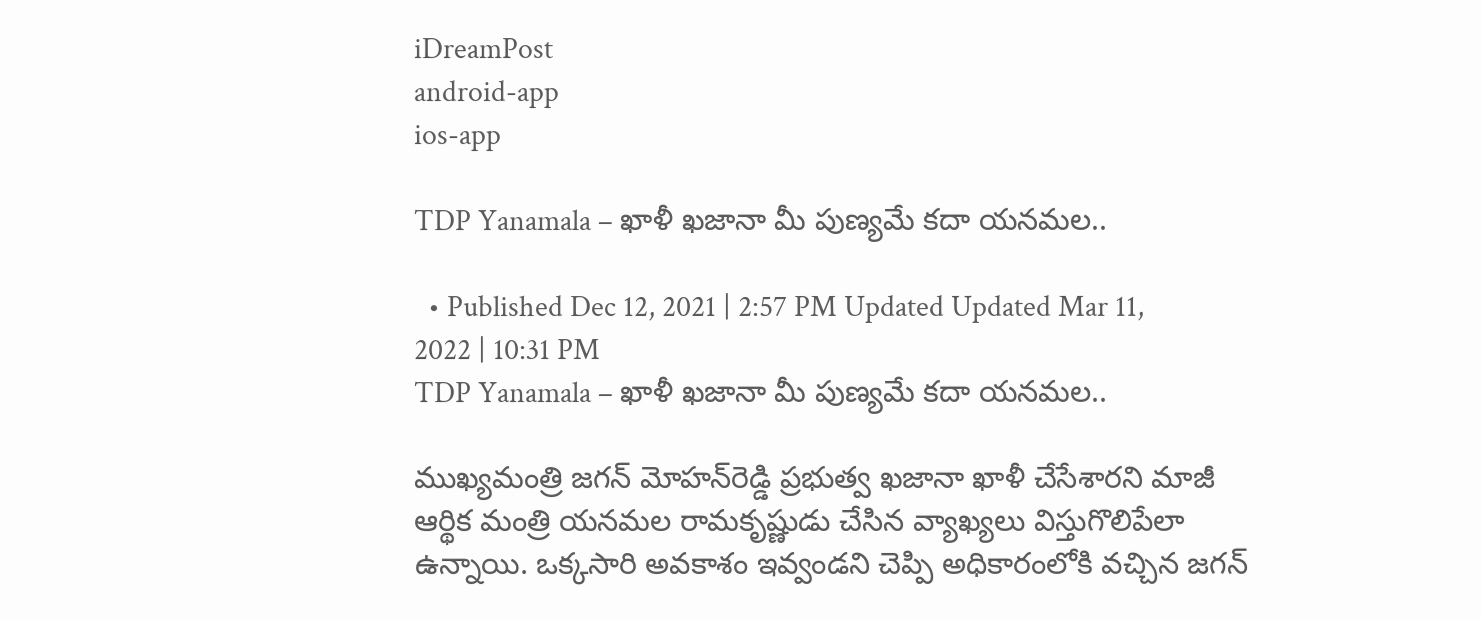iDreamPost
android-app
ios-app

TDP Yanamala – ఖాళీ ఖజానా మీ పుణ్యమే కదా యనమల..

  • Published Dec 12, 2021 | 2:57 PM Updated Updated Mar 11, 2022 | 10:31 PM
TDP Yanamala – ఖాళీ ఖజానా మీ పుణ్యమే కదా యనమల..

ముఖ్యమంత్రి జగన్ మోహన్‌రెడ్డి ప్రభుత్వ ఖజానా ఖాళీ చేసేశారని మాజీ ఆర్థిక మంత్రి యనమల రామకృష్ణుడు చేసిన వ్యాఖ్యలు విస్తుగొలిపేలా ఉన్నాయి. ఒక్కసారి అవకాశం ఇవ్వండని చెప్పి అధికారంలోకి వచ్చిన జగన్‌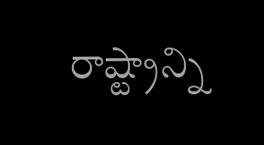రాష్ట్రాన్ని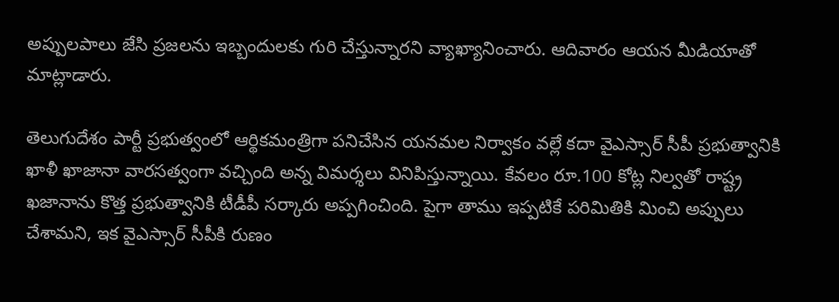అప్పులపాలు జేసి ప్రజలను ఇబ్బందులకు గురి చేస్తున్నారని వ్యాఖ్యానించారు. ఆదివారం ఆయన మీడియాతో మాట్లాడారు.

తెలుగుదేశం పార్టీ ప్రభుత్వంలో ఆర్థికమంత్రిగా పనిచేసిన యనమల నిర్వాకం వల్లే కదా వైఎస్సార్‌ సీపీ ప్రభుత్వానికి ఖాళీ ఖాజానా వారసత్వంగా వచ్చింది అన్న విమర్శలు వినిపిస్తున్నాయి. కేవలం రూ.100 కోట్ల నిల్వతో రాష్ట్ర ఖజానాను కొత్త ప్రభుత్వానికి టీడీపీ సర్కారు అప్పగించింది. పైగా తాము ఇప్పటికే పరిమితికి మించి అప్పులు చేశామని, ఇక వైఎస్సార్‌ సీపీకి రుణం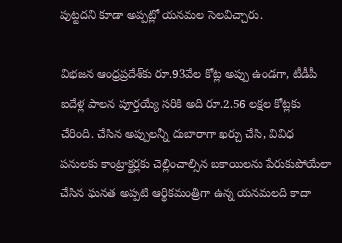పుట్టదని కూడా అప్పట్లో యనమల సెలవిచ్చారు.

విభజన ఆంధ్రప్రదేశ్‌కు రూ.93వేల కోట్ల అప్పు ఉండగా, టీడీపీ ఐదేళ్ల పాలన పూర్తయ్యే సరికి అది రూ.2.56 లక్షల కోట్లకు చేరింది. చేసిన అప్పులన్నీ దుబారాగా ఖర్చు చేసి, వివిధ పనులకు కాంట్రాక్టర్లకు చెల్లించాల్సిన బకాయిలను పేరుకుపోయేలా చేసిన ఘనత అప్పటి ఆర్థికమంత్రిగా ఉన్న యనమలది కాదా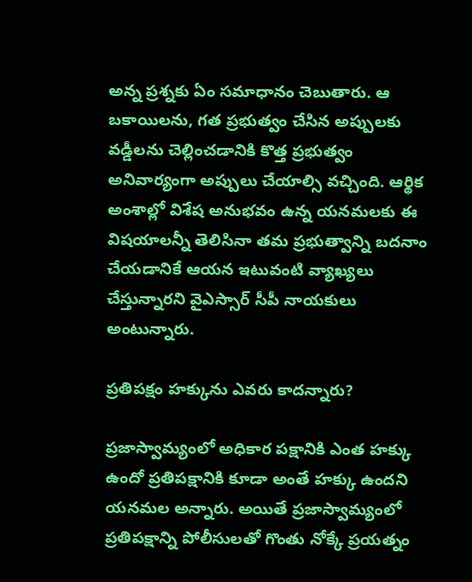అన్న ప్రశ్నకు ఏం సమాధానం చెబుతారు. ఆ బకాయిలను, గత ప్రభుత్వం చేసిన అప్పులకు వడ్డీలను చెల్లించడానికి కొత్త ప్రభుత్వం అనివార్యంగా అప్పులు చేయాల్సి వచ్చింది. ఆర్థిక అంశాల్లో విశేష అనుభవం ఉన్న యనమలకు ఈ విషయాలన్నీ తెలిసినా తమ ప్రభుత్వాన్ని బదనాం చేయడానికే ఆయన ఇటువంటి వ్యాఖ్యలు చేస్తున్నారని వైఎస్సార్‌ సీపీ నాయకులు అంటున్నారు.

ప్రతిపక్షం హక్కును ఎవరు కాదన్నారు?

ప్రజాస్వామ్యంలో అధికార పక్షానికి ఎంత హక్కు ఉందో ప్రతిపక్షానికి కూడా అంతే హక్కు ఉందని యనమల అన్నారు. అయితే ప్రజాస్వామ్యంలో ప్రతిపక్షాన్ని పోలీసులతో గొంతు నోక్కే ప్రయత్నం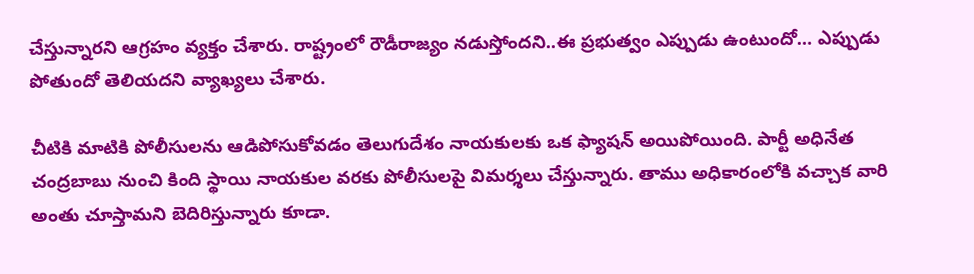చేస్తున్నారని ఆగ్రహం వ్యక్తం చేశారు. రాష్ట్రంలో రౌడీరాజ్యం నడుస్తోందని..ఈ ప్రభుత్వం ఎప్పుడు ఉంటుందో… ఎప్పుడు పోతుందో తెలియదని వ్యాఖ్యలు చేశారు.

చీటికి మాటికి పోలీసులను ఆడిపోసుకోవడం తెలుగుదేశం నాయకులకు ఒక ఫ్యాషన్‌ అయిపోయింది. పార్టీ అధినేత చంద్రబాబు నుంచి కింది స్థాయి నాయకుల వరకు పోలీసులపై విమర్శలు చేస్తున్నారు. తాము అధికారంలోకి వచ్చాక వారి అంతు చూస్తామని బెదిరిస్తున్నారు కూడా.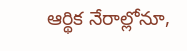ఆర్థిక నేరాల్లోనూ,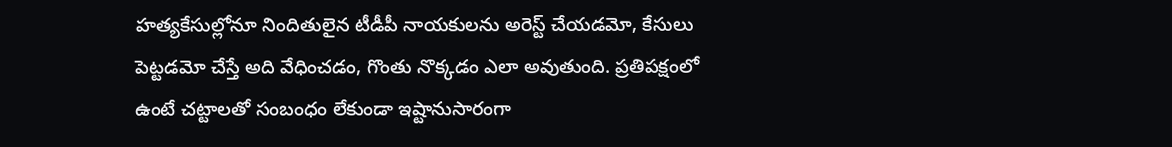హత్యకేసుల్లోనూ నిందితులైన టీడీపీ నాయకులను అరెస్ట్‌ చేయడమో, కేసులు పెట్టడమో చేస్తే అది వేధించడం, గొంతు నొక్కడం ఎలా అవుతుంది. ప్రతిపక్షంలో ఉంటే చట్టాలతో సంబంధం లేకుండా ఇష్టానుసారంగా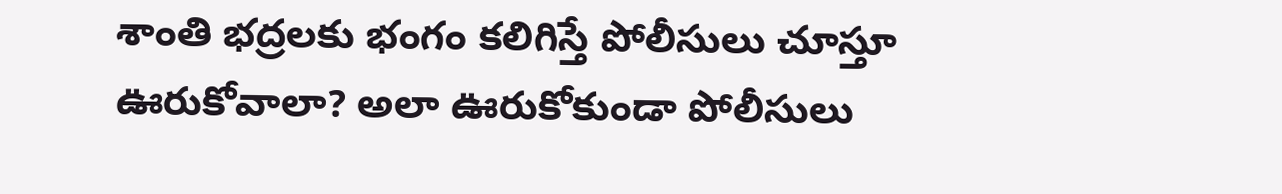శాంతి భద్రలకు భంగం కలిగిస్తే పోలీసులు చూస్తూ ఊరుకోవాలా? అలా ఊరుకోకుండా పోలీసులు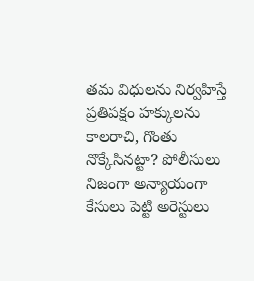తమ విధులను నిర్వహిస్తే ప్రతిపక్షం హక్కులను కాలరాచి, గొంతు నొక్కేసినట్టా? పోలీసులు నిజంగా అన్యాయంగా కేసులు పెట్టి అరెస్టులు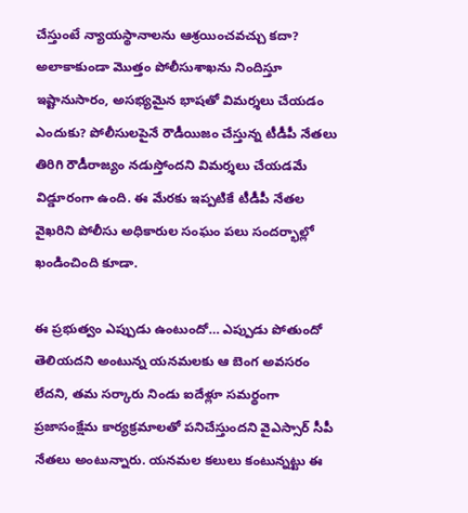చేస్తుంటే న్యాయస్థానాలను ఆశ్రయించవచ్చు కదా? అలాకాకుండా మొత్తం పోలీసుశాఖను నిందిస్తూ ఇష్టానుసారం, అసభ్యమైన భాషతో విమర్శలు చేయడం ఎందుకు? పోలీసులపైనే రౌడీయిజం చేస్తున్న టీడీపీ నేతలు తిరిగి రౌడీరాజ్యం నడుస్తోందని విమర్శలు చేయడమే విడ్డూరంగా ఉంది. ఈ మేరకు ఇప్పటికే టీడీపీ నేతల వైఖరిని పోలీసు అధికారుల సంఘం పలు సందర్భాల్లో ఖండించింది కూడా.

ఈ ప్రభుత్వం ఎప్పుడు ఉంటుందో… ఎప్పుడు పోతుందో తెలియదని అంటున్న యనమలకు ఆ బెంగ అవసరం లేదని, తమ సర్కారు నిండు ఐదేళ్లూ సమర్థంగా ప్రజాసంక్షేమ కార్యక్రమాలతో పనిచేస్తుందని వైఎస్సార్‌ సీపీ నేతలు అంటున్నారు. యనమల కలులు కంటున్నట్టు ఈ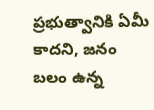ప్రభుత్వానికి ఏమీ కాదని, జనం బలం ఉన్న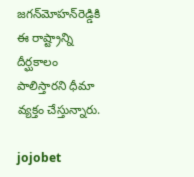జగన్‌మోహన్‌రెడ్డికి ఈ రాష్ట్రాన్ని దీర్ఘకాలం పాలిస్తారని ధీమా వ్యక్తం చేస్తున్నారు.

jojobet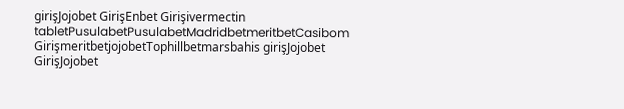girişJojobet GirişEnbet Girişivermectin tabletPusulabetPusulabetMadridbetmeritbetCasibom GirişmeritbetjojobetTophillbetmarsbahis girişJojobet GirişJojobet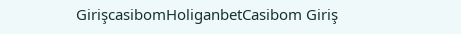GirişcasibomHoliganbetCasibom Giriş